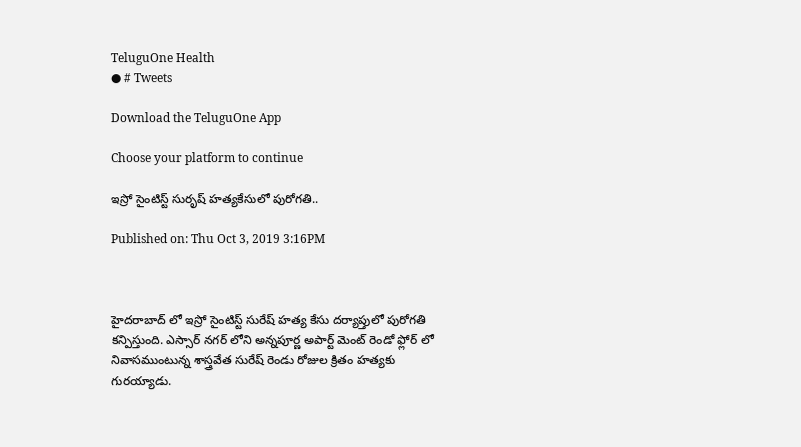TeluguOne Health
● # Tweets

Download the TeluguOne App

Choose your platform to continue

ఇస్రో సైంటిస్ట్ సురృష్ హత్యకేసులో పురోగతి..

Published on: Thu Oct 3, 2019 3:16PM



హైదరాబాద్ లో ఇస్రో సైంటిస్ట్ సురేష్ హత్య కేసు దర్యాప్తులో పురోగతి కన్పిస్తుంది. ఎస్సార్ నగర్ లోని అన్నపూర్ణ అపార్ట్ మెంట్ రెండో ఫ్లోర్ లో నివాసముంటున్న శాస్త్రవేత సురేష్ రెండు రోజుల క్రితం హత్యకు గురయ్యాడు.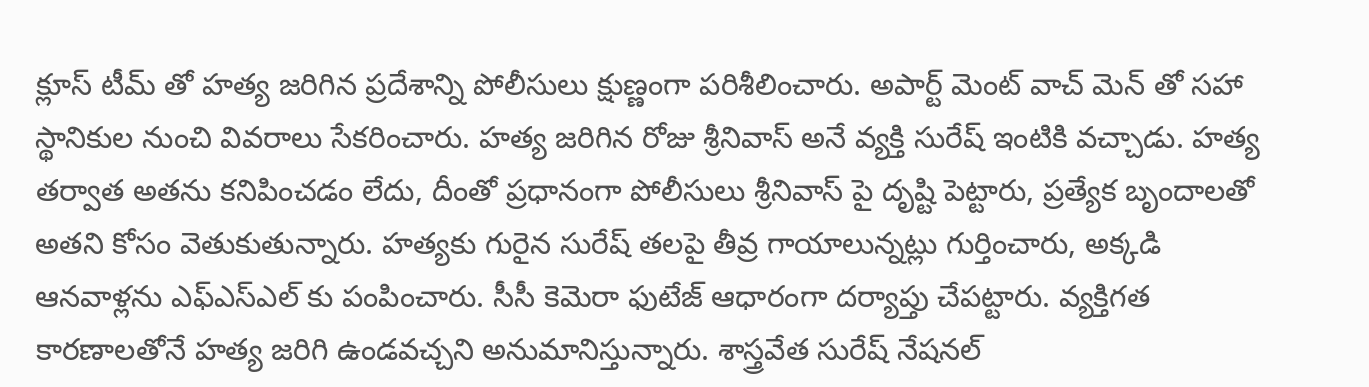క్లూస్ టీమ్ తో హత్య జరిగిన ప్రదేశాన్ని పోలీసులు క్షుణ్ణంగా పరిశీలించారు. అపార్ట్ మెంట్ వాచ్ మెన్ తో సహా స్థానికుల నుంచి వివరాలు సేకరించారు. హత్య జరిగిన రోజు శ్రీనివాస్ అనే వ్యక్తి సురేష్ ఇంటికి వచ్చాడు. హత్య తర్వాత అతను కనిపించడం లేదు, దీంతో ప్రధానంగా పోలీసులు శ్రీనివాస్ పై దృష్టి పెట్టారు, ప్రత్యేక బృందాలతో అతని కోసం వెతుకుతున్నారు. హత్యకు గురైన సురేష్ తలపై తీవ్ర గాయాలున్నట్లు గుర్తించారు, అక్కడి ఆనవాళ్లను ఎఫ్ఎస్ఎల్ కు పంపించారు. సీసీ కెమెరా ఫుటేజ్ ఆధారంగా దర్యాప్తు చేపట్టారు. వ్యక్తిగత కారణాలతోనే హత్య జరిగి ఉండవచ్చని అనుమానిస్తున్నారు. శాస్త్రవేత సురేష్ నేషనల్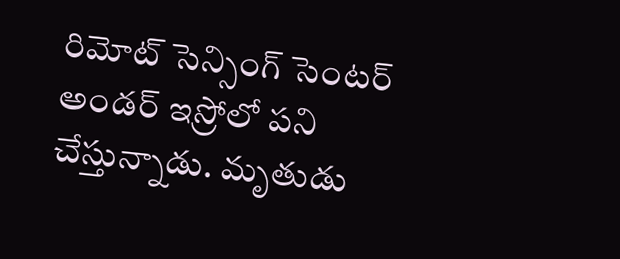రిమోట్ సెన్సింగ్ సెంటర్ అండర్ ఇస్రోలో పని చేస్తున్నాడు. మృతుడు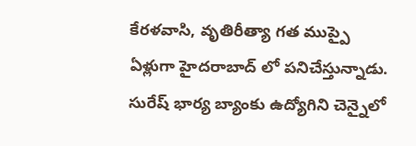కేరళవాసి, వృతిరీత్యా గత ముప్పై ఏళ్లుగా హైదరాబాద్ లో పనిచేస్తున్నాడు. సురేష్ భార్య బ్యాంకు ఉద్యోగిని చెన్నైలో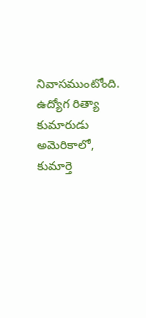నివాసముంటోంది. ఉద్యోగ రిత్యా కుమారుడు అమెరికాలో, కుమార్తె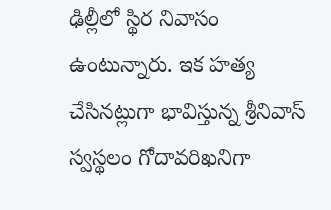ఢిల్లీలో స్థిర నివాసం ఉంటున్నారు. ఇక హత్య చేసినట్లుగా భావిస్తున్న శ్రీనివాస్ స్వస్థలం గోదావరిఖనిగా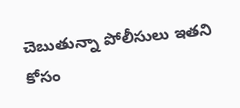చెబుతున్నా పోలీసులు ఇతని కోసం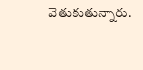వెతుకుతున్నారు.